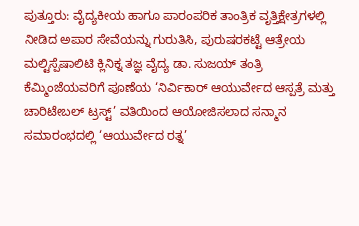ಪುತ್ತೂರು: ವೈದ್ಯಕೀಯ ಹಾಗೂ ಪಾರಂಪರಿಕ ತಾಂತ್ರಿಕ ವೃತ್ತಿಕ್ಷೇತ್ರಗಳಲ್ಲಿ ನೀಡಿದ ಅಪಾರ ಸೇವೆಯನ್ನು ಗುರುತಿಸಿ, ಪುರುಷರಕಟ್ಟೆ ಆತ್ರೇಯ ಮಲ್ಟಿಸ್ಪೆಷಾಲಿಟಿ ಕ್ಲಿನಿಕ್ನ ತಜ್ಞ ವೈದ್ಯ ಡಾ. ಸುಜಯ್ ತಂತ್ರಿ ಕೆಮ್ಮಿಂಜೆಯವರಿಗೆ ಪೂಣೆಯ ‘ನಿರ್ವಿಕಾರ್ ಆಯುರ್ವೇದ ಆಸ್ಪತ್ರೆ ಮತ್ತು ಚಾರಿಟೇಬಲ್ ಟ್ರಸ್ಟ್’ ವತಿಯಿಂದ ಆಯೋಜಿಸಲಾದ ಸನ್ಮಾನ ಸಮಾರಂಭದಲ್ಲಿ ‘ಆಯುರ್ವೇದ ರತ್ನ’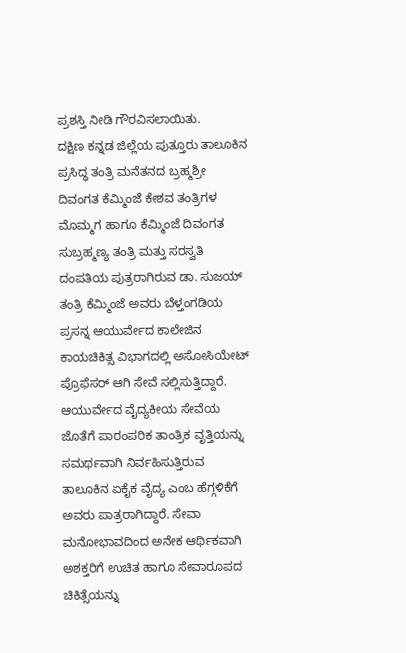ಪ್ರಶಸ್ತಿ ನೀಡಿ ಗೌರವಿಸಲಾಯಿತು.
ದಕ್ಷಿಣ ಕನ್ನಡ ಜಿಲ್ಲೆಯ ಪುತ್ತೂರು ತಾಲೂಕಿನ ಪ್ರಸಿದ್ಧ ತಂತ್ರಿ ಮನೆತನದ ಬ್ರಹ್ಮಶ್ರೀ ದಿವಂಗತ ಕೆಮ್ಮಿಂಜೆ ಕೇಶವ ತಂತ್ರಿಗಳ ಮೊಮ್ಮಗ ಹಾಗೂ ಕೆಮ್ಮಿಂಜೆ ದಿವಂಗತ ಸುಬ್ರಹ್ಮಣ್ಯ ತಂತ್ರಿ ಮತ್ತು ಸರಸ್ವತಿ ದಂಪತಿಯ ಪುತ್ರರಾಗಿರುವ ಡಾ. ಸುಜಯ್ ತಂತ್ರಿ ಕೆಮ್ಮಿಂಜೆ ಅವರು ಬೆಳ್ತಂಗಡಿಯ ಪ್ರಸನ್ನ ಆಯುರ್ವೇದ ಕಾಲೇಜಿನ ಕಾಯಚಿಕಿತ್ಸ ವಿಭಾಗದಲ್ಲಿ ಅಸೋಸಿಯೇಟ್ ಪ್ರೊಫೆಸರ್ ಆಗಿ ಸೇವೆ ಸಲ್ಲಿಸುತ್ತಿದ್ದಾರೆ.
ಆಯುರ್ವೇದ ವೈದ್ಯಕೀಯ ಸೇವೆಯ ಜೊತೆಗೆ ಪಾರಂಪರಿಕ ತಾಂತ್ರಿಕ ವೃತ್ತಿಯನ್ನು ಸಮರ್ಥವಾಗಿ ನಿರ್ವಹಿಸುತ್ತಿರುವ ತಾಲೂಕಿನ ಏಕೈಕ ವೈದ್ಯ ಎಂಬ ಹೆಗ್ಗಳಿಕೆಗೆ ಅವರು ಪಾತ್ರರಾಗಿದ್ದಾರೆ. ಸೇವಾ ಮನೋಭಾವದಿಂದ ಅನೇಕ ಆರ್ಥಿಕವಾಗಿ ಅಶಕ್ತರಿಗೆ ಉಚಿತ ಹಾಗೂ ಸೇವಾರೂಪದ ಚಿಕಿತ್ಸೆಯನ್ನು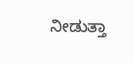ನೀಡುತ್ತಾ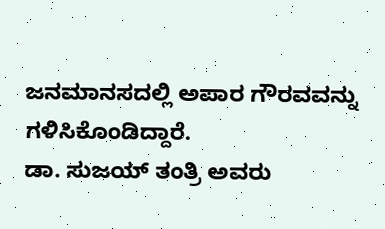ಜನಮಾನಸದಲ್ಲಿ ಅಪಾರ ಗೌರವವನ್ನು ಗಳಿಸಿಕೊಂಡಿದ್ದಾರೆ.
ಡಾ. ಸುಜಯ್ ತಂತ್ರಿ ಅವರು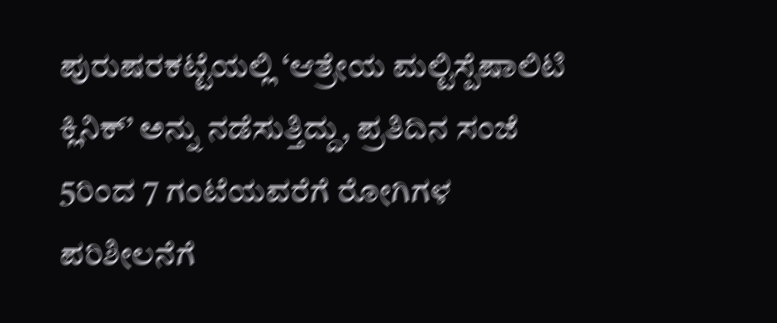ಪುರುಷರಕಟ್ಟೆಯಲ್ಲಿ ‘ಆತ್ರೇಯ ಮಲ್ಟಿಸ್ಪೆಷಾಲಿಟಿ ಕ್ಲಿನಿಕ್’ ಅನ್ನು ನಡೆಸುತ್ತಿದ್ದು, ಪ್ರತಿದಿನ ಸಂಜೆ 5ರಿಂದ 7 ಗಂಟೆಯವರೆಗೆ ರೋಗಿಗಳ ಪರಿಶೀಲನೆಗೆ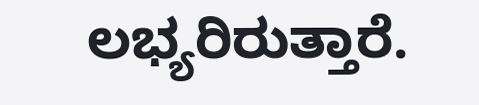ಲಭ್ಯರಿರುತ್ತಾರೆ.